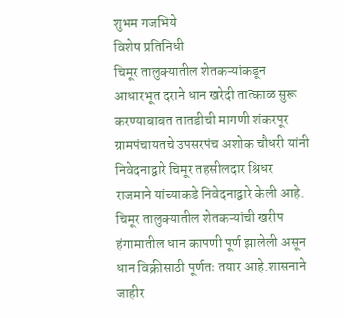शुभम गजभिये
विशेष प्रतिनिधी
चिमूर तालुक्यातील शेतकऱ्यांकडून आधारभूत दराने धान खरेदी तात्काळ सुरू करण्याबाबत तातडीची मागणी शंकरपूर ग्रामपंचायतचे उपसरपंच अशोक चौधरी यांनी निवेदनाद्वारे चिमूर तहसीलदार श्रिधर राजमाने यांच्याकडे निवेदनाद्वारे केली आहे.
चिमूर तालुक्यातील शेतकऱ्यांची खरीप हंगामातील धान कापणी पूर्ण झालेली असून धान विक्रीसाठी पूर्णतः तयार आहे.शासनाने जाहीर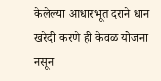केलेल्या आधारभूत दराने धान खरेदी करणे ही केवळ योजना नसून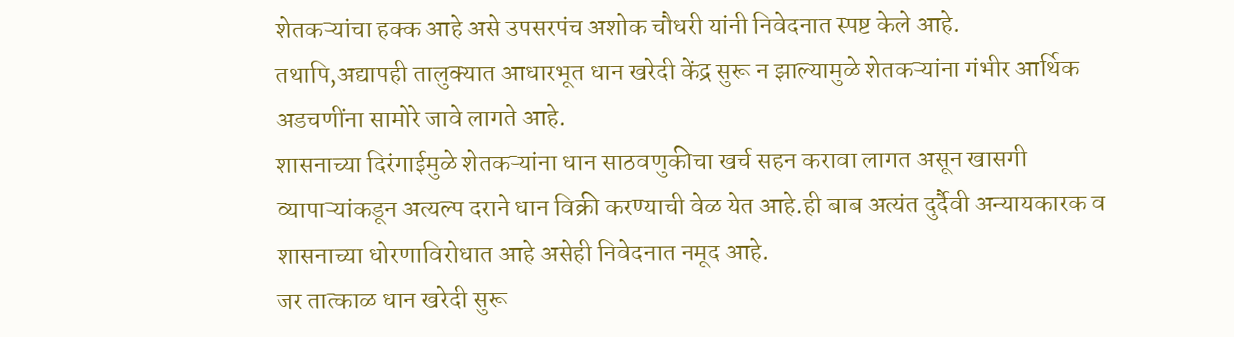शेतकऱ्यांचा हक्क आहे असे उपसरपंच अशोक चौधरी यांनी निवेदनात स्पष्ट केले आहे.
तथापि,अद्यापही तालुक्यात आधारभूत धान खरेदी केंद्र सुरू न झाल्यामुळे शेतकऱ्यांना गंभीर आर्थिक अडचणींना सामोरे जावे लागते आहे.
शासनाच्या दिरंगाईमुळे शेतकऱ्यांना धान साठवणुकीचा खर्च सहन करावा लागत असून खासगी व्यापाऱ्यांकडून अत्यल्प दराने धान विक्री करण्याची वेळ येत आहे.ही बाब अत्यंत दुर्दैवी अन्यायकारक व शासनाच्या धोरणाविरोधात आहे असेही निवेदनात नमूद आहे.
जर तात्काळ धान खरेदी सुरू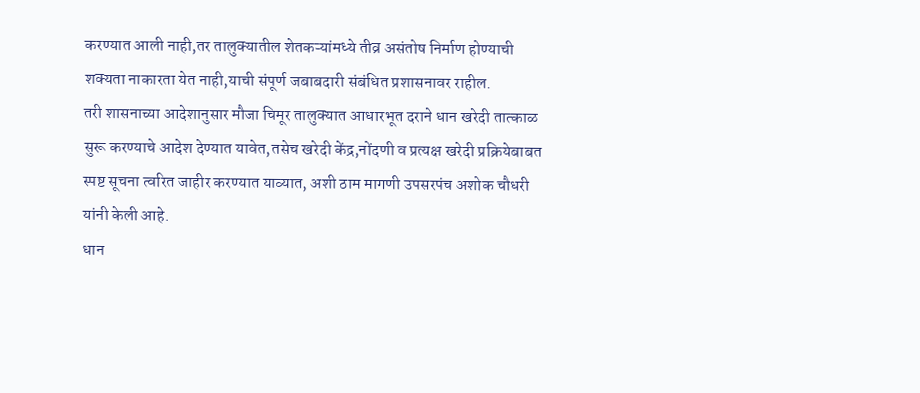करण्यात आली नाही,तर तालुक्यातील शेतकऱ्यांमध्ये तीव्र असंतोष निर्माण होण्याची शक्यता नाकारता येत नाही,याची संपूर्ण जबाबदारी संबंधित प्रशासनावर राहील.
तरी शासनाच्या आदेशानुसार मौजा चिमूर तालुक्यात आधारभूत दराने धान खरेदी तात्काळ सुरू करण्याचे आदेश देण्यात यावेत,तसेच खरेदी केंद्र,नोंदणी व प्रत्यक्ष खरेदी प्रक्रियेबाबत स्पष्ट सूचना त्वरित जाहीर करण्यात याव्यात, अशी ठाम मागणी उपसरपंच अशोक चौधरी यांनी केली आहे.
धान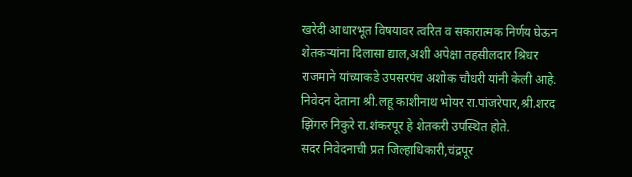खरेदी आधारभूत विषयावर त्वरित व सकारात्मक निर्णय घेऊन शेतकऱ्यांना दिलासा द्याल,अशी अपेक्षा तहसीलदार श्रिधर राजमाने यांच्याकडे उपसरपंच अशोक चौधरी यांनी केली आहे.
निवेदन देताना श्री.लहू काशीनाथ भोयर रा.पांजरेपार,श्री.शरद झिंगरु निकुरे रा.शंकरपूर हे शेतकरी उपस्थित होते.
सदर निवेदनाची प्रत जिल्हाधिकारी,चंद्रपूर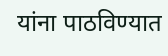यांना पाठविण्यात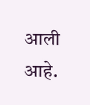आली आहे.